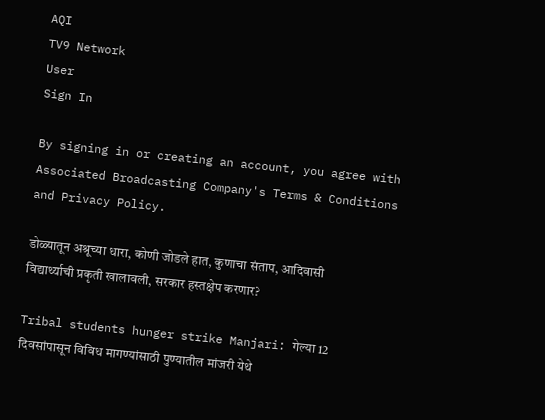AQI
TV9 Network
User
Sign In

By signing in or creating an account, you agree with Associated Broadcasting Company's Terms & Conditions and Privacy Policy.

डोळ्यातून अश्रूच्या धारा, कोणी जोडले हात, कुणाचा संताप, आदिवासी विद्यार्थ्याची प्रकृती खालावली, सरकार हस्तक्षेप करणार?

Tribal students hunger strike Manjari: गेल्या 12 दिवसांपासून विविध मागण्यांसाठी पुण्यातील मांजरी येथे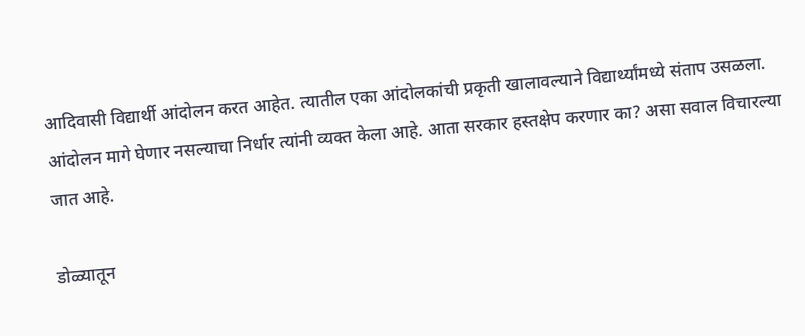आदिवासी विद्यार्थी आंदोलन करत आहेत. त्यातील एका आंदोलकांची प्रकृती खालावल्याने विद्यार्थ्यांमध्ये संताप उसळला. आंदोलन मागे घेणार नसल्याचा निर्धार त्यांनी व्यक्त केला आहे. आता सरकार हस्तक्षेप करणार का? असा सवाल विचारल्या जात आहे.

डोळ्यातून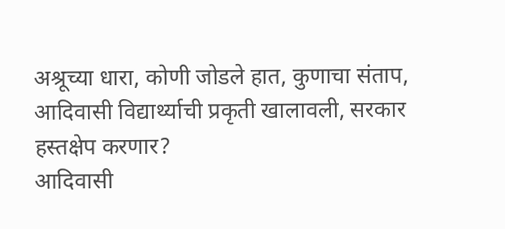अश्रूच्या धारा, कोणी जोडले हात, कुणाचा संताप, आदिवासी विद्यार्थ्याची प्रकृती खालावली, सरकार हस्तक्षेप करणार?
आदिवासी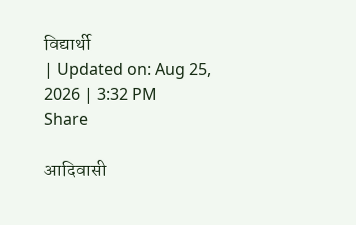विद्यार्थी
| Updated on: Aug 25, 2026 | 3:32 PM
Share

आदिवासी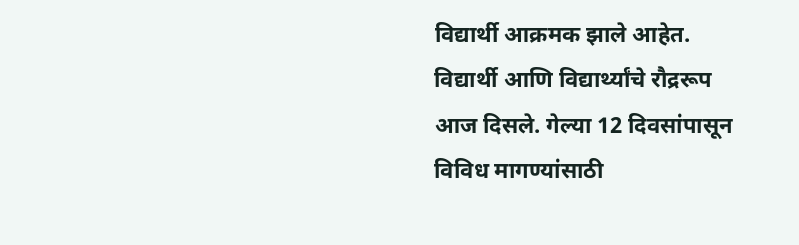विद्यार्थी आक्रमक झाले आहेत. विद्यार्थी आणि विद्यार्थ्यांचे रौद्ररूप आज दिसले. गेल्या 12 दिवसांपासून विविध मागण्यांसाठी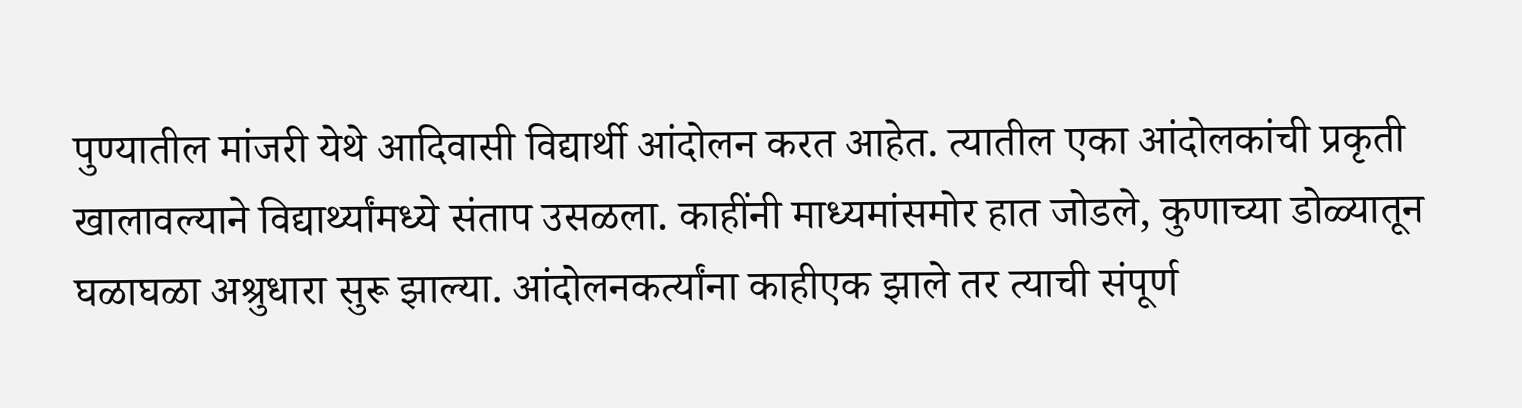पुण्यातील मांजरी येथे आदिवासी विद्यार्थी आंदोलन करत आहेत. त्यातील एका आंदोलकांची प्रकृती खालावल्याने विद्यार्थ्यांमध्ये संताप उसळला. काहींनी माध्यमांसमोर हात जोडले, कुणाच्या डोळ्यातून घळाघळा अश्रुधारा सुरू झाल्या. आंदोलनकर्त्यांना काहीएक झाले तर त्याची संपूर्ण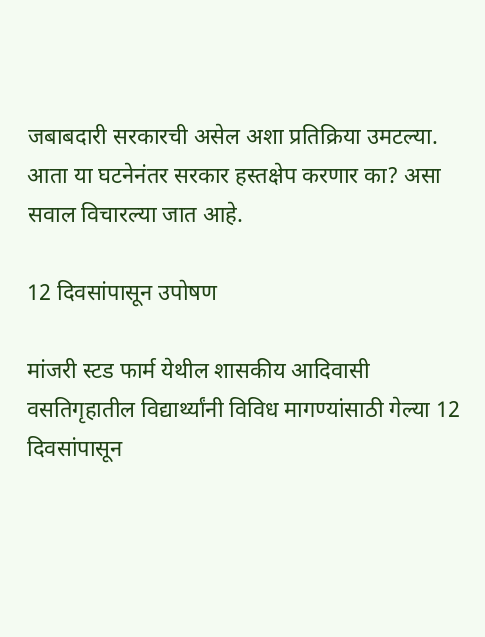जबाबदारी सरकारची असेल अशा प्रतिक्रिया उमटल्या. आता या घटनेनंतर सरकार हस्तक्षेप करणार का? असा सवाल विचारल्या जात आहे.

12 दिवसांपासून उपोषण

मांजरी स्टड फार्म येथील शासकीय आदिवासी वसतिगृहातील विद्यार्थ्यांनी विविध मागण्यांसाठी गेल्या 12 दिवसांपासून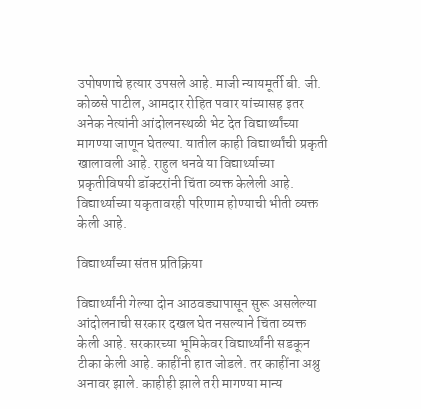उपोषणाचे हत्यार उपसले आहे. माजी न्यायमूर्ती बी. जी. कोळसे पाटील, आमदार रोहित पवार यांच्यासह इतर अनेक नेत्यांनी आंदोलनस्थळी भेट देत विद्यार्थ्यांच्या मागण्या जाणून घेतल्या. यातील काही विद्यार्थ्यांची प्रकृती खालावली आहे. राहुल धनवे या विद्यार्थ्याच्या प्रकृतीविषयी डॉक्टरांनी चिंता व्यक्त केलेली आहे. विद्यार्थ्याच्या यकृतावरही परिणाम होण्याची भीती व्यक्त केली आहे.

विद्यार्थ्यांच्या संतप्त प्रतिक्रिया

विद्यार्थ्यांनी गेल्या दोन आठवड्यापासून सुरू असलेल्या आंदोलनाची सरकार दखल घेत नसल्याने चिंता व्यक्त केली आहे. सरकारच्या भूमिकेवर विद्यार्थ्यांनी सडकून टीका केली आहे. काहींनी हात जोडले. तर काहींना अश्रु अनावर झाले. काहीही झाले तरी मागण्या मान्य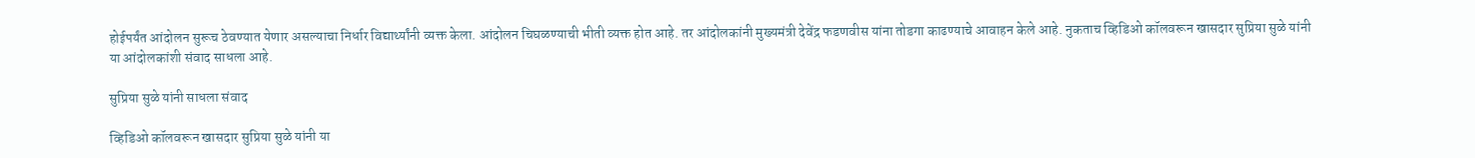होईपर्यंत आंदोलन सुरूच ठेवण्यात येणार असल्याचा निर्धार विद्यार्थ्यांनी व्यक्त केला. आंदोलन चिघळण्याची भीती व्यक्त होत आहे. तर आंदोलकांनी मुख्यमंत्री देवेंद्र फडणवीस यांना तोडगा काढण्याचे आवाहन केले आहे. नुकताच व्हिडिओ कॉलवरून खासदार सुप्रिया सुळे यांनी या आंदोलकांशी संवाद साधला आहे.

सुप्रिया सुळे यांनी साधला संवाद

व्हिडिओ कॉलवरून खासदार सुप्रिया सुळे यांनी या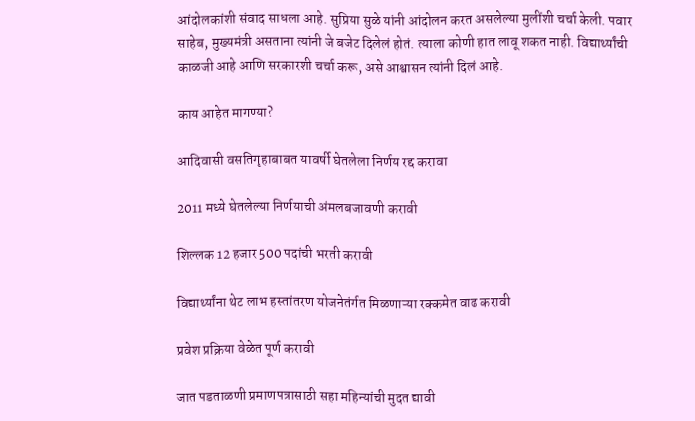आंदोलकांशी संवाद साधला आहे. सुप्रिया सुळे यांनी आंदोलन करत असलेल्या मुलींशी चर्चा केली. पवार साहेब, मुख्यमंत्री असताना त्यांनी जे बजेट दिलेलं होतं. त्याला कोणी हात लावू शकत नाही. विद्यार्थ्यांची काळजी आहे आणि सरकारशी चर्चा करू, असे आश्वासन त्यांनी दिलं आहे.

काय आहेत मागण्या?

आदिवासी वसतिगृहाबाबत यावर्षी घेतलेला निर्णय रद्द करावा

2011 मध्ये घेतलेल्या निर्णयाची अंमलबजावणी करावी

शिल्लक 12 हजार 500 पदांची भरती करावी

विद्यार्थ्यांना थेट लाभ हस्तांतरण योजनेतंर्गत मिळणाऱ्या रक्कमेत वाढ करावी

प्रवेश प्रक्रिया वेळेत पूर्ण करावी

जात पडताळणी प्रमाणपत्रासाठी सहा महिन्यांची मुदत द्यावी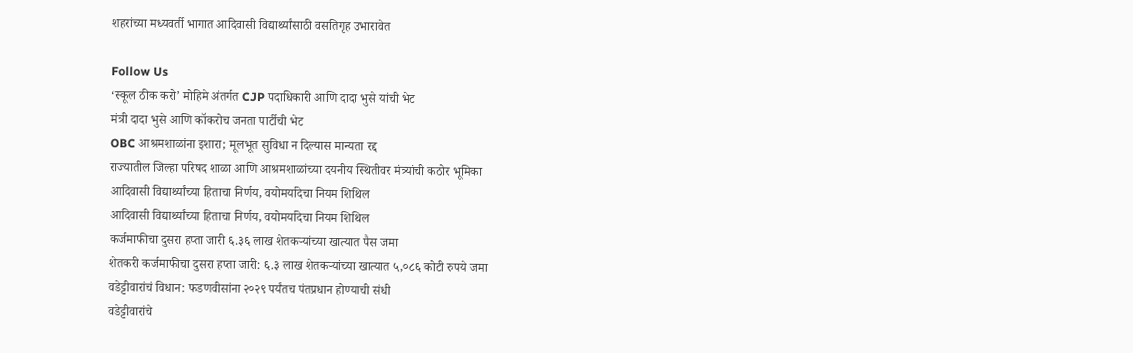शहरांच्या मध्यवर्ती भागात आदिवासी विद्यार्थ्यांसाठी वसतिगृह उभारावेत

Follow Us
‘स्कूल ठीक करो’ मोहिमे अंतर्गत CJP पदाधिकारी आणि दादा भुसे यांची भेट
मंत्री दादा भुसे आणि कॉकरोच जनता पार्टीची भेट
OBC आश्रमशाळांना इशारा; मूलभूत सुविधा न दिल्यास मान्यता रद्द
राज्यातील जिल्हा परिषद शाळा आणि आश्रमशाळांच्या दयनीय स्थितीवर मंत्र्यांची कठोर भूमिका
आदिवासी विद्यार्थ्यांच्या हिताचा निर्णय, वयोमर्यादेचा नियम शिथिल
आदिवासी विद्यार्थ्यांच्या हिताचा निर्णय, वयोमर्यादेचा नियम शिथिल
कर्जमाफीचा दुसरा हप्ता जारी ६.३६ लाख शेतकऱ्यांच्या खात्यात पैस जमा
शेतकरी कर्जमाफीचा दुसरा हप्ता जारी: ६.३ लाख शेतकऱ्यांच्या खात्यात ५,०८६ कोटी रुपये जमा
वडेट्टीवारांचं विधान: फडणवीसांना २०२९ पर्यंतच पंतप्रधान होण्याची संधी
वडेट्टीवारांचे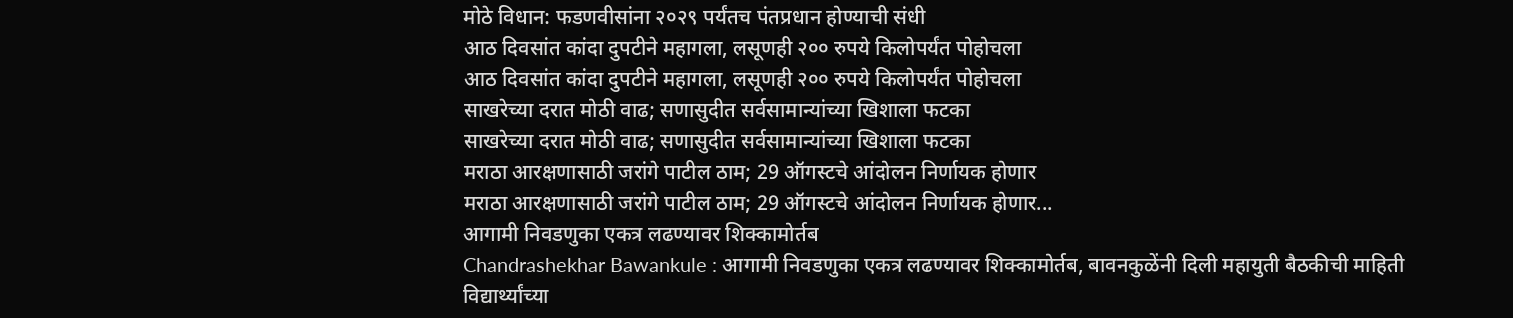मोठे विधान: फडणवीसांना २०२९ पर्यंतच पंतप्रधान होण्याची संधी
आठ दिवसांत कांदा दुपटीने महागला, लसूणही २०० रुपये किलोपर्यंत पोहोचला
आठ दिवसांत कांदा दुपटीने महागला, लसूणही २०० रुपये किलोपर्यंत पोहोचला
साखरेच्या दरात मोठी वाढ; सणासुदीत सर्वसामान्यांच्या खिशाला फटका
साखरेच्या दरात मोठी वाढ; सणासुदीत सर्वसामान्यांच्या खिशाला फटका
मराठा आरक्षणासाठी जरांगे पाटील ठाम; 29 ऑगस्टचे आंदोलन निर्णायक होणार
मराठा आरक्षणासाठी जरांगे पाटील ठाम; 29 ऑगस्टचे आंदोलन निर्णायक होणार...
आगामी निवडणुका एकत्र लढण्यावर शिक्कामोर्तब
Chandrashekhar Bawankule : आगामी निवडणुका एकत्र लढण्यावर शिक्कामोर्तब, बावनकुळेंनी दिली महायुती बैठकीची माहिती
विद्यार्थ्यांच्या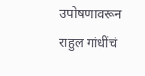उपोषणावरून राहुल गांधींचं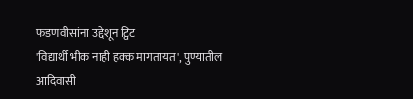फडणवीसांना उद्देशून ट्विट
'विद्यार्थी भीक नाही हक्क मागतायत', पुण्यातील आदिवासी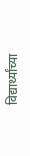विद्यार्थ्यांच्या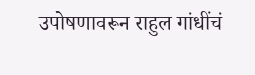उपोषणावरून राहुल गांधींचं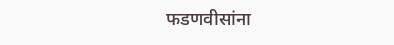फडणवीसांना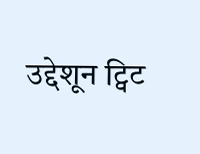उद्देशून ट्विट